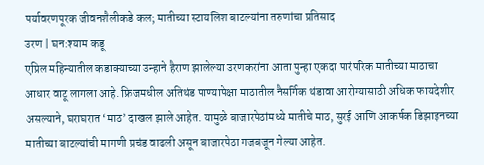पर्यावरणपूरक जीवनशैलीकडे कल; मातीच्या स्टायलिश बाटल्यांना तरुणांचा प्रतिसाद
उरण | घन:श्याम कडू
एप्रिल महिन्यातील कडाक्याच्या उन्हाने हैराण झालेल्या उरणकरांना आता पुन्हा एकदा पारंपरिक मातीच्या माठाचा आधार वाटू लागला आहे. फ्रिजमधील अतिथंड पाण्यापेक्षा माठातील नैसर्गिक थंडावा आरोग्यासाठी अधिक फायदेशीर असल्याने, घराघरात ‘माठ’ दाखल झाले आहेत. यामुळे बाजारपेठांमध्ये मातीचे माठ, सुरई आणि आकर्षक डिझाइनच्या मातीच्या बाटल्यांची मागणी प्रचंड वाढली असून बाजारपेठा गजबजून गेल्या आहेत.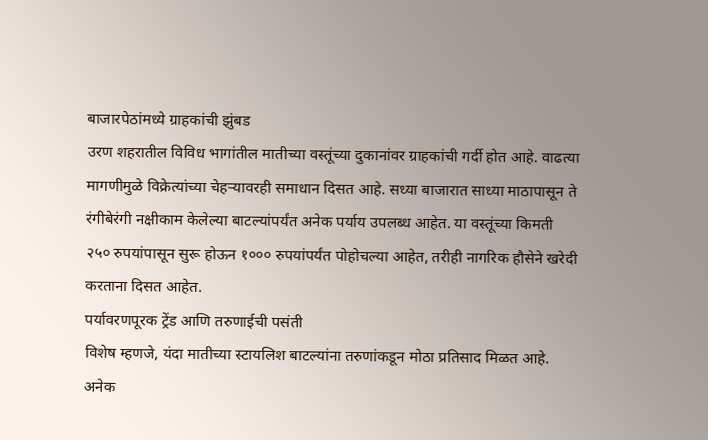बाजारपेठांमध्ये ग्राहकांची झुंबड
उरण शहरातील विविध भागांतील मातीच्या वस्तूंच्या दुकानांवर ग्राहकांची गर्दी होत आहे. वाढत्या मागणीमुळे विक्रेत्यांच्या चेहऱ्यावरही समाधान दिसत आहे. सध्या बाजारात साध्या माठापासून ते रंगीबेरंगी नक्षीकाम केलेल्या बाटल्यांपर्यंत अनेक पर्याय उपलब्ध आहेत. या वस्तूंच्या किमती २५० रुपयांपासून सुरू होऊन १००० रुपयांपर्यंत पोहोचल्या आहेत, तरीही नागरिक हौसेने खरेदी करताना दिसत आहेत.
पर्यावरणपूरक ट्रेंड आणि तरुणाईची पसंती
विशेष म्हणजे, यंदा मातीच्या स्टायलिश बाटल्यांना तरुणांकडून मोठा प्रतिसाद मिळत आहे. अनेक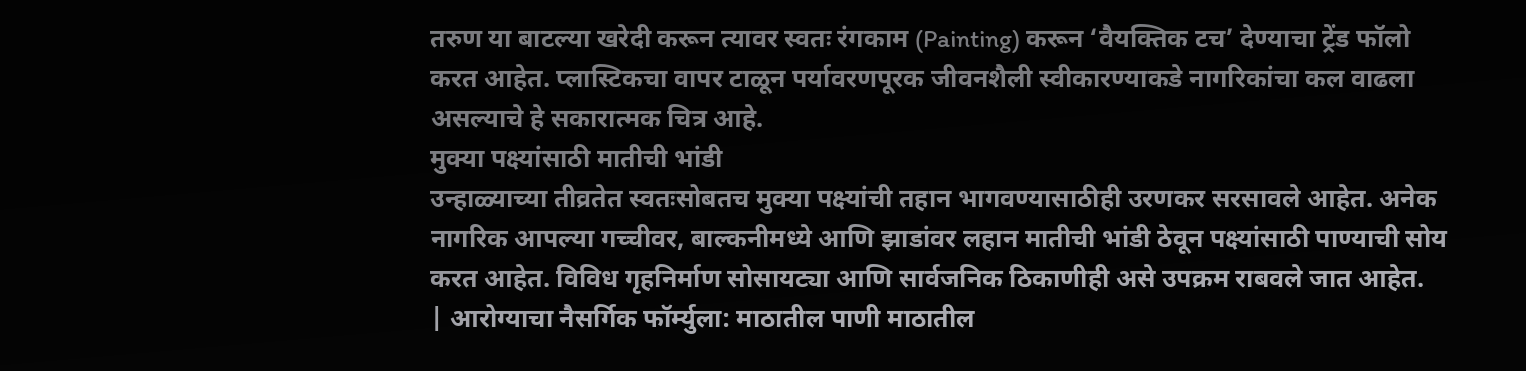तरुण या बाटल्या खरेदी करून त्यावर स्वतः रंगकाम (Painting) करून ‘वैयक्तिक टच’ देण्याचा ट्रेंड फॉलो करत आहेत. प्लास्टिकचा वापर टाळून पर्यावरणपूरक जीवनशैली स्वीकारण्याकडे नागरिकांचा कल वाढला असल्याचे हे सकारात्मक चित्र आहे.
मुक्या पक्ष्यांसाठी मातीची भांडी
उन्हाळ्याच्या तीव्रतेत स्वतःसोबतच मुक्या पक्ष्यांची तहान भागवण्यासाठीही उरणकर सरसावले आहेत. अनेक नागरिक आपल्या गच्चीवर, बाल्कनीमध्ये आणि झाडांवर लहान मातीची भांडी ठेवून पक्ष्यांसाठी पाण्याची सोय करत आहेत. विविध गृहनिर्माण सोसायट्या आणि सार्वजनिक ठिकाणीही असे उपक्रम राबवले जात आहेत.
| आरोग्याचा नैसर्गिक फॉर्म्युला: माठातील पाणी माठातील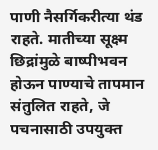पाणी नैसर्गिकरीत्या थंड राहते. मातीच्या सूक्ष्म छिद्रांमुळे बाष्पीभवन होऊन पाण्याचे तापमान संतुलित राहते, जे पचनासाठी उपयुक्त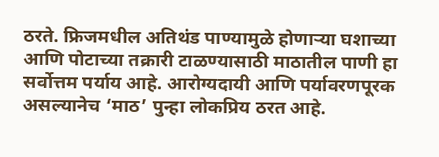ठरते. फ्रिजमधील अतिथंड पाण्यामुळे होणाऱ्या घशाच्या आणि पोटाच्या तक्रारी टाळण्यासाठी माठातील पाणी हा सर्वोत्तम पर्याय आहे. आरोग्यदायी आणि पर्यावरणपूरक असल्यानेच ‘माठ’ पुन्हा लोकप्रिय ठरत आहे.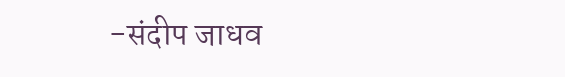-संदीप जाधव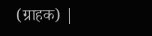(ग्राहक) |